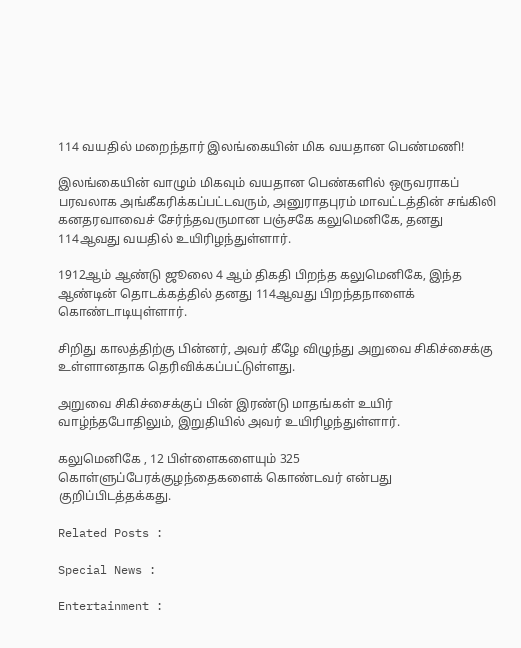114 வயதில் மறைந்தார் இலங்கையின் மிக வயதான பெண்மணி!

இலங்கையின் வாழும் மிகவும் வயதான பெண்களில் ஒருவராகப் பரவலாக அங்கீகரிக்கப்பட்டவரும், அனுராதபுரம் மாவட்டத்தின் சங்கிலி கனதரவாவைச் சேர்ந்தவருமான பஞ்சகே கலுமெனிகே, தனது 114ஆவது வயதில் உயிரிழந்துள்ளார்.

1912ஆம் ஆண்டு ஜூலை 4 ஆம் திகதி பிறந்த கலுமெனிகே, இந்த ஆண்டின் தொடக்கத்தில் தனது 114ஆவது பிறந்தநாளைக் கொண்டாடியுள்ளார்.

சிறிது காலத்திற்கு பின்னர், அவர் கீழே விழுந்து அறுவை சிகிச்சைக்கு உள்ளானதாக தெரிவிக்கப்பட்டுள்ளது.

அறுவை சிகிச்சைக்குப் பின் இரண்டு மாதங்கள் உயிர் வாழ்ந்தபோதிலும், இறுதியில் அவர் உயிரிழந்துள்ளார்.

கலுமெனிகே , 12 பிள்ளைகளையும் 325 கொள்ளுப்பேரக்குழந்தைகளைக் கொண்டவர் என்பது குறிப்பிடத்தக்கது.

Related Posts :

Special News :

Entertainment :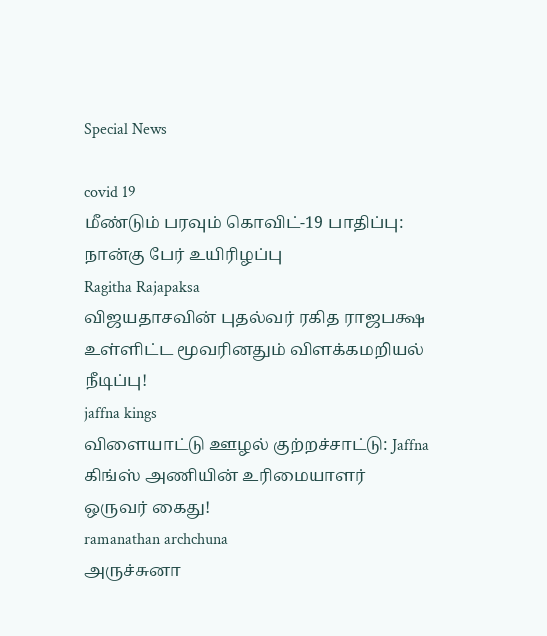Special News

covid 19
மீண்டும் பரவும் கொவிட்-19 பாதிப்பு: நான்கு பேர் உயிரிழப்பு
Ragitha Rajapaksa
விஜயதாசவின் புதல்வர் ரகித ராஜபக்ஷ உள்ளிட்ட மூவரினதும் விளக்கமறியல் நீடிப்பு!
jaffna kings
விளையாட்டு ஊழல் குற்றச்சாட்டு: Jaffna கிங்ஸ் அணியின் உரிமையாளர் ஒருவர் கைது!
ramanathan archchuna
அருச்சுனா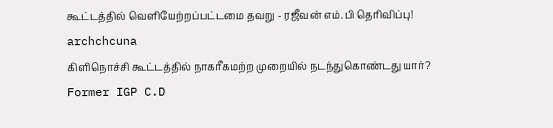கூட்டத்தில் வெளியேற்றப்பட்டமை தவறு - ரஜீவன் எம்.பி தெரிவிப்பு!
archchcuna
கிளிநொச்சி கூட்டத்தில் நாகரீகமற்ற முறையில் நடந்துகொண்டது யார்?
Former IGP C.D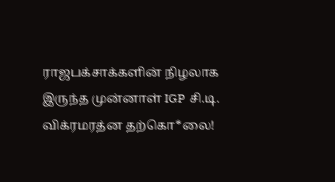ராஜபக்சாக்களின் நிழலாக இருந்த முன்னாள் IGP சி.டி. விக்ரமரத்ன தற்கொ*லை!